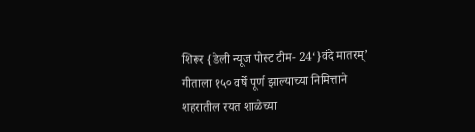शिरूर {डेली न्यूज पोस्ट टीम- 24‘}वंदे मातरम्’ गीताला १५० वर्षे पूर्ण झाल्याच्या निमित्ताने शहरातील रयत शाळेच्या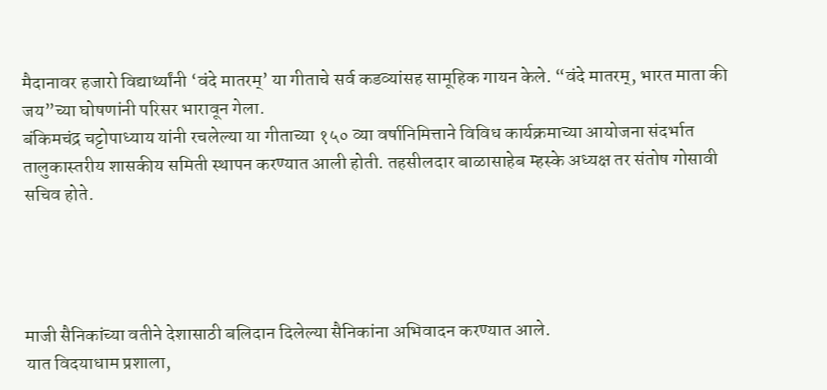मैदानावर हजारो विद्यार्थ्यांनी ‘वंदे मातरम्’ या गीताचे सर्व कडव्यांसह सामूहिक गायन केले. “वंदे मातरम्, भारत माता की जय”च्या घोषणांनी परिसर भारावून गेला.
बंकिमचंद्र चट्टोपाध्याय यांनी रचलेल्या या गीताच्या १५० व्या वर्षानिमित्ताने विविध कार्यक्रमाच्या आयोजना संदर्भात तालुकास्तरीय शासकीय समिती स्थापन करण्यात आली होती. तहसीलदार बाळासाहेब म्हस्के अध्यक्ष तर संतोष गोसावी सचिव होते.




माजी सैनिकांच्या वतीने देशासाठी बलिदान दिलेल्या सैनिकांना अभिवादन करण्यात आले.
यात विदयाधाम प्रशाला,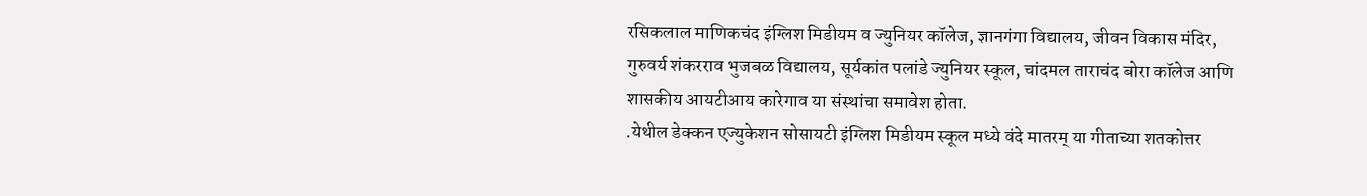रसिकलाल माणिकचंद इंग्लिश मिडीयम व ज्युनियर कॉलेज, ज्ञानगंगा विद्यालय, जीवन विकास मंदिर, गुरुवर्य शंकरराव भुजबळ विद्यालय, सूर्यकांत पलांडे ज्युनियर स्कूल, चांदमल ताराचंद बोरा कॉलेज आणि शासकीय आयटीआय कारेगाव या संस्थांचा समावेश होता.
.येथील डेक्कन एज्युकेशन सोसायटी इंग्लिश मिडीयम स्कूल मध्ये वंदे मातरम् या गीताच्या शतकोत्तर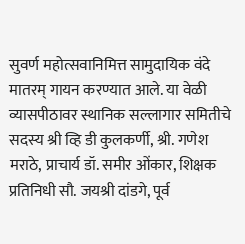सुवर्ण महोत्सवानिमित्त सामुदायिक वंदे मातरम् गायन करण्यात आले. या वेळी व्यासपीठावर स्थानिक सल्लागार समितीचे सदस्य श्री व्हि डी कुलकर्णी, श्री. गणेश मराठे, प्राचार्य डॉ. समीर ओंकार, शिक्षक प्रतिनिधी सौ. जयश्री दांडगे, पूर्व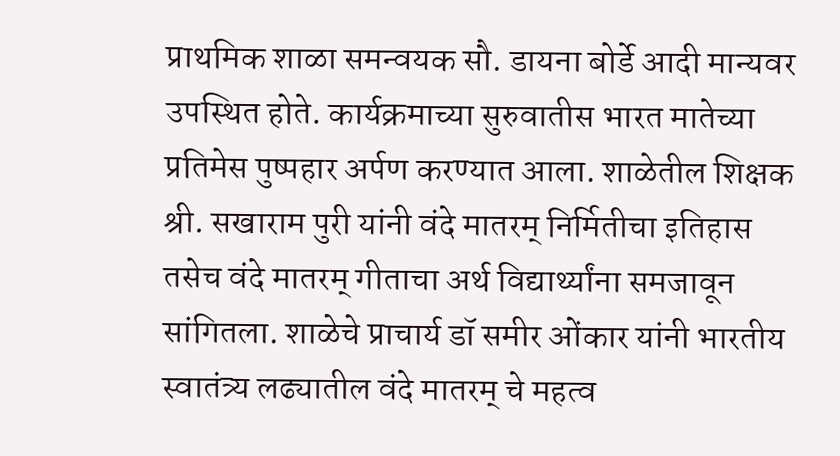प्राथमिक शाळा समन्वयक सौ. डायना बोर्डे आदी मान्यवर उपस्थित होते. कार्यक्रमाच्या सुरुवातीस भारत मातेच्या प्रतिमेस पुष्पहार अर्पण करण्यात आला. शाळेतील शिक्षक श्री. सखाराम पुरी यांनी वंदे मातरम् निर्मितीचा इतिहास तसेच वंदे मातरम् गीताचा अर्थ विद्यार्थ्यांना समजावून सांगितला. शाळेचे प्राचार्य डॉ समीर ओंकार यांनी भारतीय स्वातंत्र्य लढ्यातील वंदे मातरम् चे महत्व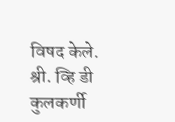विषद केले. श्री. व्हि डी कुलकर्णी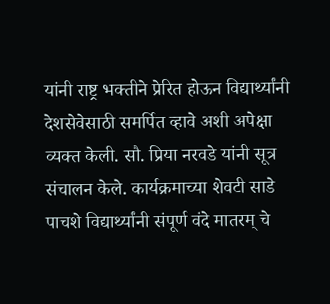यांनी राष्ट्र भक्तीने प्रेरित होऊन विद्यार्थ्यांनी देशसेवेसाठी समर्पित व्हावे अशी अपेक्षा व्यक्त केली. सौ. प्रिया नरवडे यांनी सूत्र संचालन केले. कार्यक्रमाच्या शेवटी साडे पाचशे विद्यार्थ्यांनी संपूर्ण वंदे मातरम् चे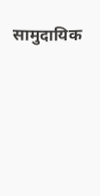सामुदायिक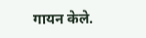गायन केले.